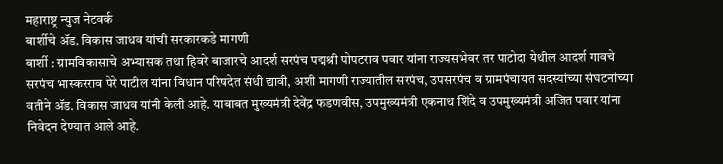महाराष्ट्र न्युज नेटवर्क
बार्शीचे ॲड. विकास जाधव यांची सरकारकडे मागणी
बार्शी : ग्रामविकासाचे अभ्यासक तथा हिवरे बाजारचे आदर्श सरपंच पद्मश्री पोपटराव पवार यांना राज्यसभेवर तर पाटोदा येथील आदर्श गावचे सरपंच भास्करराव पेरे पाटील यांना विधान परिषदेत संधी द्यावी, अशी मागणी राज्यातील सरपंच, उपसरपंच व ग्रामपंचायत सदस्यांच्या संघटनांच्या वतीने ॲड. विकास जाधव यांनी केली आहे. याबाबत मुख्यमंत्री देवेंद्र फडणवीस, उपमुख्यमंत्री एकनाथ शिंदे व उपमुख्यमंत्री अजित पवार यांना निवेदन देण्यात आले आहे.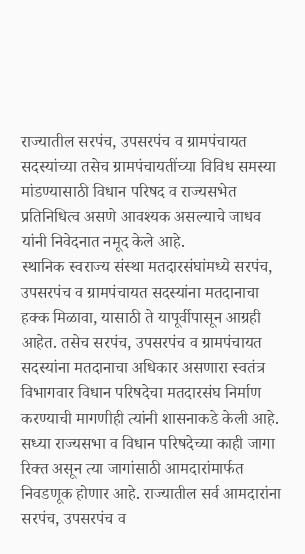राज्यातील सरपंच, उपसरपंच व ग्रामपंचायत सदस्यांच्या तसेच ग्रामपंचायतींच्या विविध समस्या मांडण्यासाठी विधान परिषद व राज्यसभेत प्रतिनिधित्व असणे आवश्यक असल्याचे जाधव यांनी निवेदनात नमूद केले आहे.
स्थानिक स्वराज्य संस्था मतदारसंघांमध्ये सरपंच, उपसरपंच व ग्रामपंचायत सदस्यांना मतदानाचा हक्क मिळावा, यासाठी ते यापूर्वीपासून आग्रही आहेत. तसेच सरपंच, उपसरपंच व ग्रामपंचायत सदस्यांना मतदानाचा अधिकार असणारा स्वतंत्र विभागवार विधान परिषदेचा मतदारसंघ निर्माण करण्याची मागणीही त्यांनी शासनाकडे केली आहे.
सध्या राज्यसभा व विधान परिषदेच्या काही जागा रिक्त असून त्या जागांसाठी आमदारांमार्फत निवडणूक होणार आहे. राज्यातील सर्व आमदारांना सरपंच, उपसरपंच व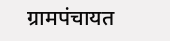ग्रामपंचायत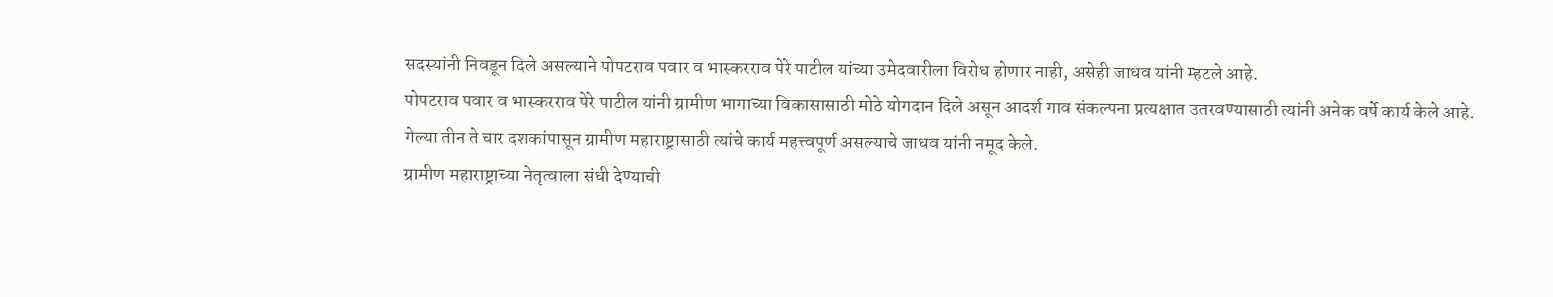सदस्यांनी निवडून दिले असल्याने पोपटराव पवार व भास्करराव पेरे पाटील यांच्या उमेदवारीला विरोध होणार नाही, असेही जाधव यांनी म्हटले आहे.
पोपटराव पवार व भास्करराव पेरे पाटील यांनी ग्रामीण भागाच्या विकासासाठी मोठे योगदान दिले असून आदर्श गाव संकल्पना प्रत्यक्षात उतरवण्यासाठी त्यांनी अनेक वर्षे कार्य केले आहे. गेल्या तीन ते चार दशकांपासून ग्रामीण महाराष्ट्रासाठी त्यांचे कार्य महत्त्वपूर्ण असल्याचे जाधव यांनी नमूद केले.
ग्रामीण महाराष्ट्राच्या नेतृत्वाला संधी देण्याची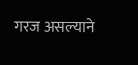गरज असल्याने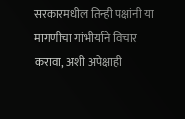सरकारमधील तिन्ही पक्षांनी या मागणीचा गांभीर्याने विचार करावा, अशी अपेक्षाही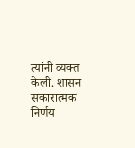त्यांनी व्यक्त केली. शासन सकारात्मक निर्णय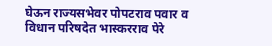घेऊन राज्यसभेवर पोपटराव पवार व विधान परिषदेत भास्करराव पेरे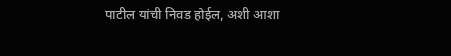पाटील यांची निवड होईल, अशी आशा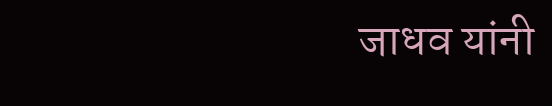जाधव यांनी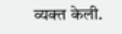व्यक्त केली.